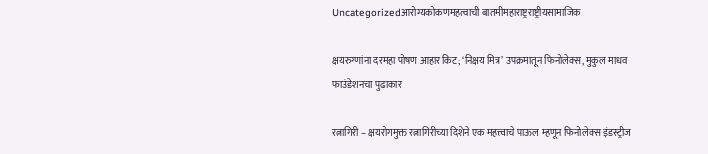Uncategorizedआरोग्यकोकणमहत्वाची बातमीमहाराष्ट्रराष्ट्रीयसामाजिक

क्षयरुग्णांना दरमहा पोषण आहार किट; ‘निक्षय मित्र’ उपक्रमातून फिनोलेक्स, मुकुल माधव फाउंडेशनचा पुढाकार

रत्नागिरी – क्षयरोगमुक्त रत्नागिरीच्या दिशेने एक महत्त्वाचे पाऊल म्हणून फिनोलेक्स इंडस्ट्रीज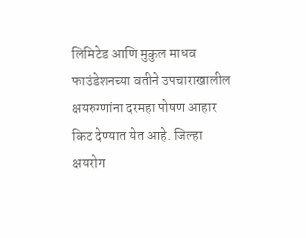लिमिटेड आणि मुकुल माधव फाउंडेशनच्या वतीने उपचाराखालील क्षयरुग्णांना दरमहा पोषण आहार किट देण्यात येत आहे. जिल्हा क्षयरोग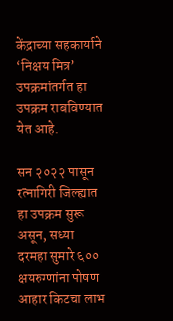केंद्राच्या सहकार्याने ‘निक्षय मित्र’ उपक्रमांतर्गत हा उपक्रम राबविण्यात येत आहे.

सन २०२२ पासून रत्नागिरी जिल्ह्यात हा उपक्रम सुरू असून, सध्या दरमहा सुमारे ६०० क्षयरुग्णांना पोषण आहार किटचा लाभ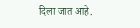दिला जात आहे.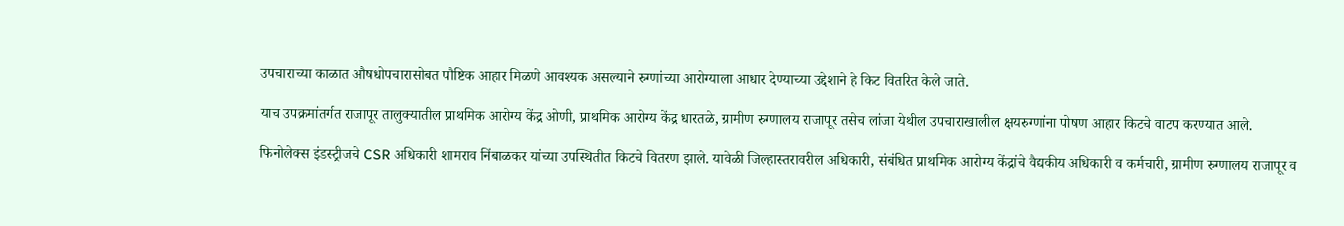उपचाराच्या काळात औषधोपचारासोबत पौष्टिक आहार मिळणे आवश्यक असल्याने रुग्णांच्या आरोग्याला आधार देण्याच्या उद्देशाने हे किट वितरित केले जाते.

याच उपक्रमांतर्गत राजापूर तालुक्यातील प्राथमिक आरोग्य केंद्र ओणी, प्राथमिक आरोग्य केंद्र धारतळे, ग्रामीण रुग्णालय राजापूर तसेच लांजा येथील उपचाराखालील क्षयरुग्णांना पोषण आहार किटचे वाटप करण्यात आले.

फिनोलेक्स इंडस्ट्रीजचे CSR अधिकारी शामराव निंबाळकर यांच्या उपस्थितीत किटचे वितरण झाले. यावेळी जिल्हास्तरावरील अधिकारी, संबंधित प्राथमिक आरोग्य केंद्रांचे वैद्यकीय अधिकारी व कर्मचारी, ग्रामीण रुग्णालय राजापूर व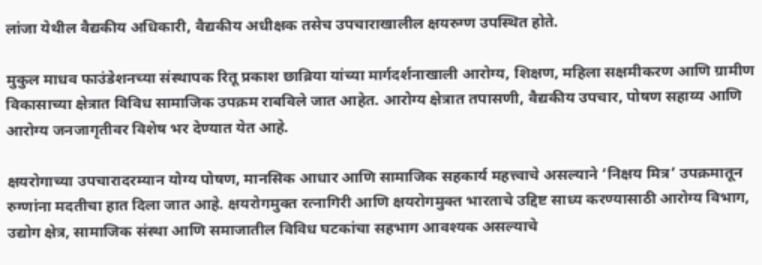लांजा येथील वैद्यकीय अधिकारी, वैद्यकीय अधीक्षक तसेच उपचाराखालील क्षयरुग्ण उपस्थित होते.

मुकुल माधव फाउंडेशनच्या संस्थापक रितू प्रकाश छाब्रिया यांच्या मार्गदर्शनाखाली आरोग्य, शिक्षण, महिला सक्षमीकरण आणि ग्रामीण विकासाच्या क्षेत्रात विविध सामाजिक उपक्रम राबविले जात आहेत. आरोग्य क्षेत्रात तपासणी, वैद्यकीय उपचार, पोषण सहाय्य आणि आरोग्य जनजागृतीवर विशेष भर देण्यात येत आहे.

क्षयरोगाच्या उपचारादरम्यान योग्य पोषण, मानसिक आधार आणि सामाजिक सहकार्य महत्त्वाचे असल्याने ‘निक्षय मित्र’ उपक्रमातून रुग्णांना मदतीचा हात दिला जात आहे. क्षयरोगमुक्त रत्नागिरी आणि क्षयरोगमुक्त भारताचे उद्दिष्ट साध्य करण्यासाठी आरोग्य विभाग, उद्योग क्षेत्र, सामाजिक संस्था आणि समाजातील विविध घटकांचा सहभाग आवश्यक असल्याचे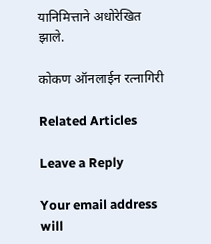यानिमित्ताने अधोरेखित झाले.

कोकण ऑनलाईन रत्नागिरी

Related Articles

Leave a Reply

Your email address will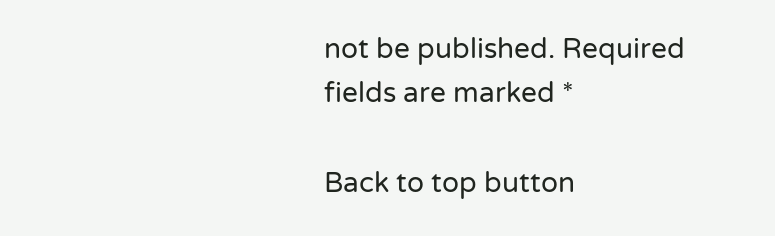not be published. Required fields are marked *

Back to top button